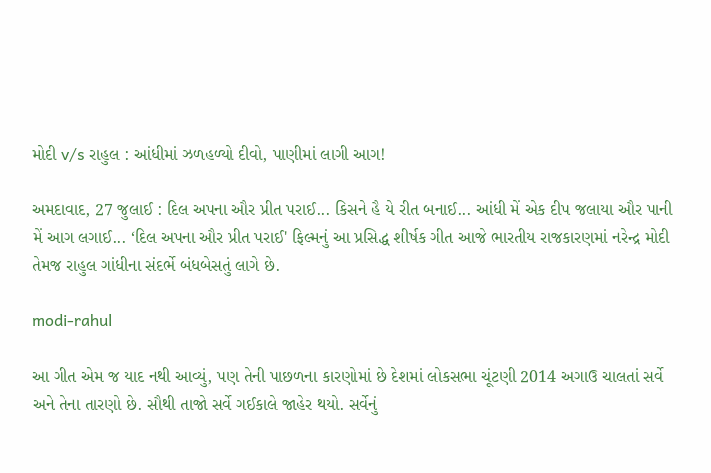મોદી v/s રાહુલ : આંધીમાં ઝળહળ્યો દીવો, પાણીમાં લાગી આગ!

અમદાવાદ, 27 જુલાઈ : દિલ અપના ઔર પ્રીત પરાઈ... કિસને હૈ યે રીત બનાઈ... આંધી મેં એક દીપ જલાયા ઔર પાની મેં આગ લગાઈ... ‘દિલ અપના ઔર પ્રીત પરાઈ' ફિલ્મનું આ પ્રસિદ્ધ શીર્ષક ગીત આજે ભારતીય રાજકારણમાં નરેન્દ્ર મોદી તેમજ રાહુલ ગાંધીના સંદર્ભે બંધબેસતું લાગે છે.

modi-rahul

આ ગીત એમ જ યાદ નથી આવ્યું, પણ તેની પાછળના કારણોમાં છે દેશમાં લોકસભા ચૂંટણી 2014 અગાઉ ચાલતાં સર્વે અને તેના તારણો છે. સૌથી તાજો સર્વે ગઈકાલે જાહેર થયો. સર્વેનું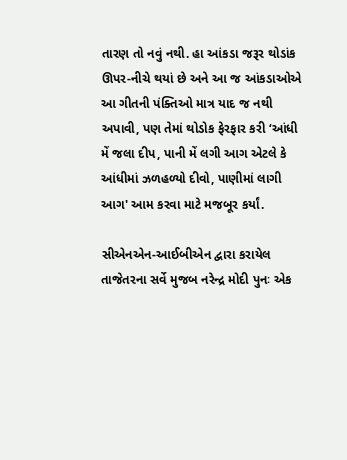તારણ તો નવું નથી. હા આંકડા જરૂર થોડાંક ઊપર-નીચે થયાં છે અને આ જ આંકડાઓએ આ ગીતની પંક્તિઓ માત્ર યાદ જ નથી અપાવી, પણ તેમાં થોડોક ફેરફાર કરી ‘આંધી મેં જલા દીપ, પાની મેં લગી આગ એટલે કે આંધીમાં ઝળહળ્યો દીવો, પાણીમાં લાગી આગ' આમ કરવા માટે મજબૂર કર્યાં.

સીએનએન-આઈબીએન દ્વારા કરાયેલ તાજેતરના સર્વે મુજબ નરેન્દ્ર મોદી પુનઃ એક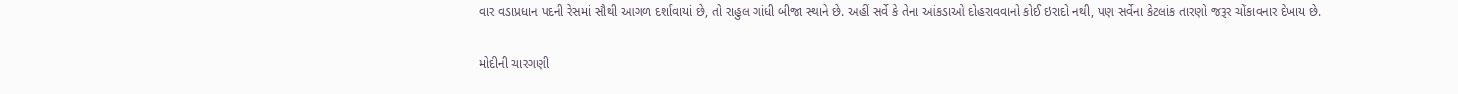વાર વડાપ્રધાન પદની રેસમાં સૌથી આગળ દર્શાવાયાં છે, તો રાહુલ ગાંધી બીજા સ્થાને છે. અહીં સર્વે કે તેના આંકડાઓ દોહરાવવાનો કોઈ ઇરાદો નથી, પણ સર્વેના કેટલાંક તારણો જરૂર ચોંકાવનાર દેખાય છે.

મોદીની ચારગણી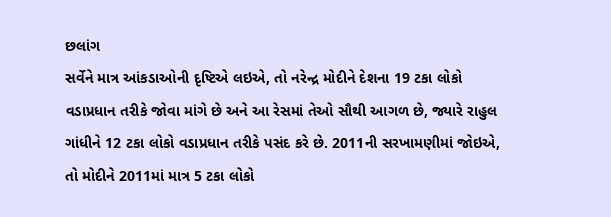છલાંગ
સર્વેને માત્ર આંકડાઓની દૃષ્ટિએ લઇએ, તો નરેન્દ્ર મોદીને દેશના 19 ટકા લોકો વડાપ્રધાન તરીકે જોવા માંગે છે અને આ રેસમાં તેઓ સૌથી આગળ છે, જ્યારે રાહુલ ગાંધીને 12 ટકા લોકો વડાપ્રધાન તરીકે પસંદ કરે છે. 2011ની સરખામણીમાં જોઇએ, તો મોદીને 2011માં માત્ર 5 ટકા લોકો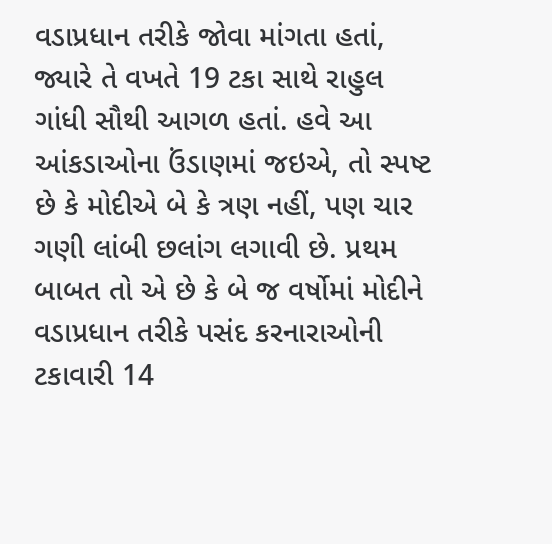વડાપ્રધાન તરીકે જોવા માંગતા હતાં, જ્યારે તે વખતે 19 ટકા સાથે રાહુલ ગાંધી સૌથી આગળ હતાં. હવે આ આંકડાઓના ઉંડાણમાં જઇએ, તો સ્પષ્ટ છે કે મોદીએ બે કે ત્રણ નહીં, પણ ચાર ગણી લાંબી છલાંગ લગાવી છે. પ્રથમ બાબત તો એ છે કે બે જ વર્ષોમાં મોદીને વડાપ્રધાન તરીકે પસંદ કરનારાઓની ટકાવારી 14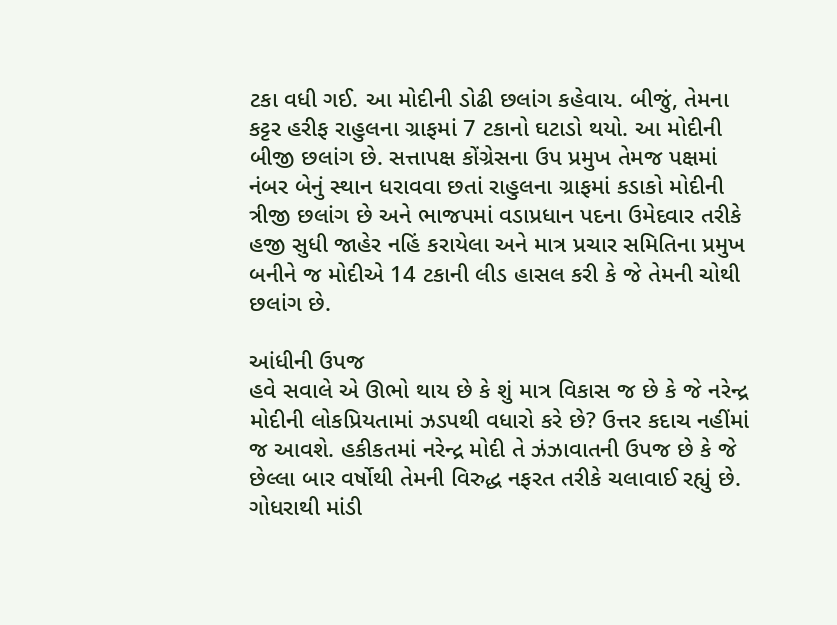ટકા વધી ગઈ. આ મોદીની ડોઢી છલાંગ કહેવાય. બીજું, તેમના કટ્ટર હરીફ રાહુલના ગ્રાફમાં 7 ટકાનો ઘટાડો થયો. આ મોદીની બીજી છલાંગ છે. સત્તાપક્ષ કોંગ્રેસના ઉપ પ્રમુખ તેમજ પક્ષમાં નંબર બેનું સ્થાન ધરાવવા છતાં રાહુલના ગ્રાફમાં કડાકો મોદીની ત્રીજી છલાંગ છે અને ભાજપમાં વડાપ્રધાન પદના ઉમેદવાર તરીકે હજી સુધી જાહેર નહિં કરાયેલા અને માત્ર પ્રચાર સમિતિના પ્રમુખ બનીને જ મોદીએ 14 ટકાની લીડ હાસલ કરી કે જે તેમની ચોથી છલાંગ છે.

આંધીની ઉપજ
હવે સવાલે એ ઊભો થાય છે કે શું માત્ર વિકાસ જ છે કે જે નરેન્દ્ર મોદીની લોકપ્રિયતામાં ઝડપથી વધારો કરે છે? ઉત્તર કદાચ નહીંમાં જ આવશે. હકીકતમાં નરેન્દ્ર મોદી તે ઝંઝાવાતની ઉપજ છે કે જે છેલ્લા બાર વર્ષોથી તેમની વિરુદ્ધ નફરત તરીકે ચલાવાઈ રહ્યું છે. ગોધરાથી માંડી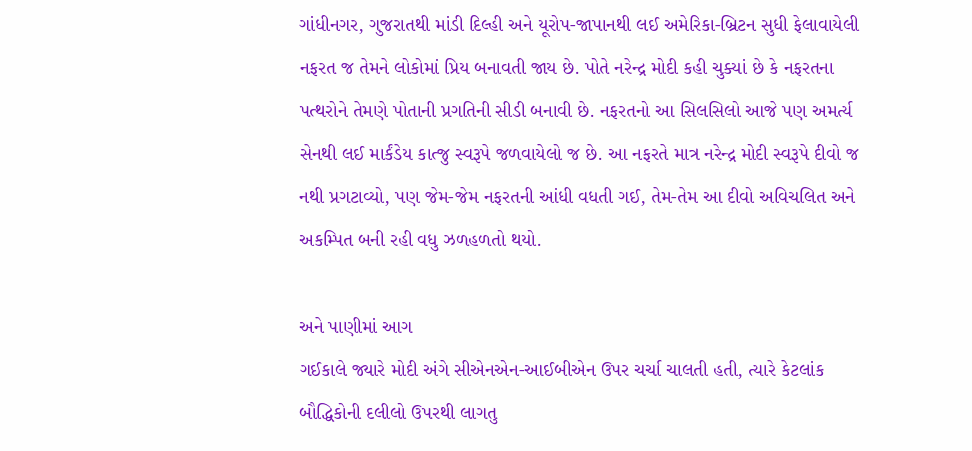ગાંધીનગર, ગુજરાતથી માંડી દિલ્હી અને યૂરોપ-જાપાનથી લઈ અમેરિકા-બ્રિટન સુધી ફેલાવાયેલી નફરત જ તેમને લોકોમાં પ્રિય બનાવતી જાય છે. પોતે નરેન્દ્ર મોદી કહી ચુક્યાં છે કે નફરતના પત્થરોને તેમણે પોતાની પ્રગતિની સીડી બનાવી છે. નફરતનો આ સિલસિલો આજે પણ અમર્ત્ય સેનથી લઈ માર્કંડેય કાત્જુ સ્વરૂપે જળવાયેલો જ છે. આ નફરતે માત્ર નરેન્દ્ર મોદી સ્વરૂપે દીવો જ નથી પ્રગટાવ્યો, પણ જેમ-જેમ નફરતની આંધી વધતી ગઈ, તેમ-તેમ આ દીવો અવિચલિત અને અકમ્પિત બની રહી વધુ ઝળહળતો થયો.

અને પાણીમાં આગ
ગઈકાલે જ્યારે મોદી અંગે સીએનએન-આઈબીએન ઉપર ચર્ચા ચાલતી હતી, ત્યારે કેટલાંક બૌદ્ધિકોની દલીલો ઉપરથી લાગતુ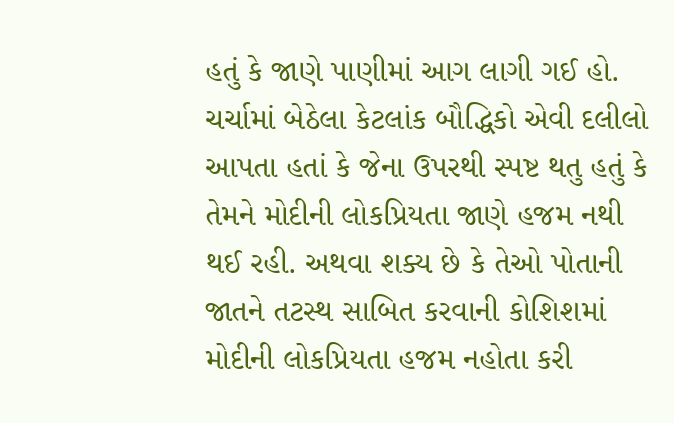હતું કે જાણે પાણીમાં આગ લાગી ગઈ હો. ચર્ચામાં બેઠેલા કેટલાંક બૌદ્ધિકો એવી દલીલો આપતા હતાં કે જેના ઉપરથી સ્પષ્ટ થતુ હતું કે તેમને મોદીની લોકપ્રિયતા જાણે હજમ નથી થઈ રહી. અથવા શક્ય છે કે તેઓ પોતાની જાતને તટસ્થ સાબિત કરવાની કોશિશમાં મોદીની લોકપ્રિયતા હજમ નહોતા કરી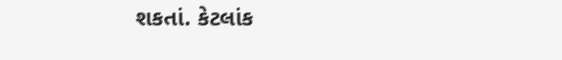શકતાં. કેટલાંક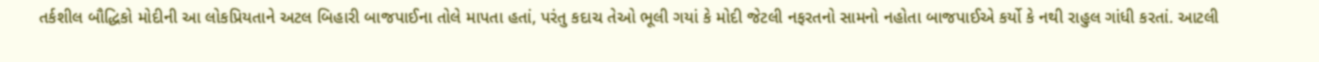તર્કશીલ બૌદ્ધિકો મોદીની આ લોકપ્રિયતાને અટલ બિહારી બાજપાઈના તોલે માપતા હતાં, પરંતુ કદાચ તેઓ ભૂલી ગયાં કે મોદી જેટલી નફરતનો સામનો નહોતા બાજપાઈએ કર્યો કે નથી રાહુલ ગાંધી કરતાં. આટલી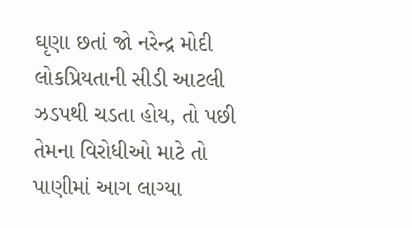ઘૃણા છતાં જો નરેન્દ્ર મોદી લોકપ્રિયતાની સીડી આટલી ઝડપથી ચડતા હોય, તો પછી તેમના વિરોધીઓ માટે તો પાણીમાં આગ લાગ્યા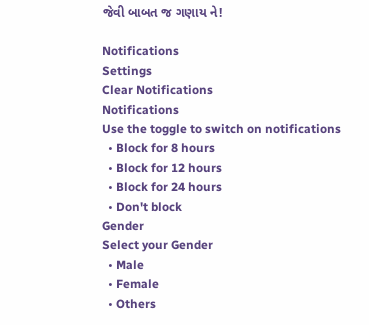જેવી બાબત જ ગણાય ને!

Notifications
Settings
Clear Notifications
Notifications
Use the toggle to switch on notifications
  • Block for 8 hours
  • Block for 12 hours
  • Block for 24 hours
  • Don't block
Gender
Select your Gender
  • Male
  • Female
  • Others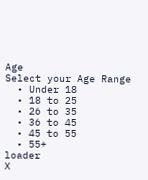Age
Select your Age Range
  • Under 18
  • 18 to 25
  • 26 to 35
  • 36 to 45
  • 45 to 55
  • 55+
loader
X